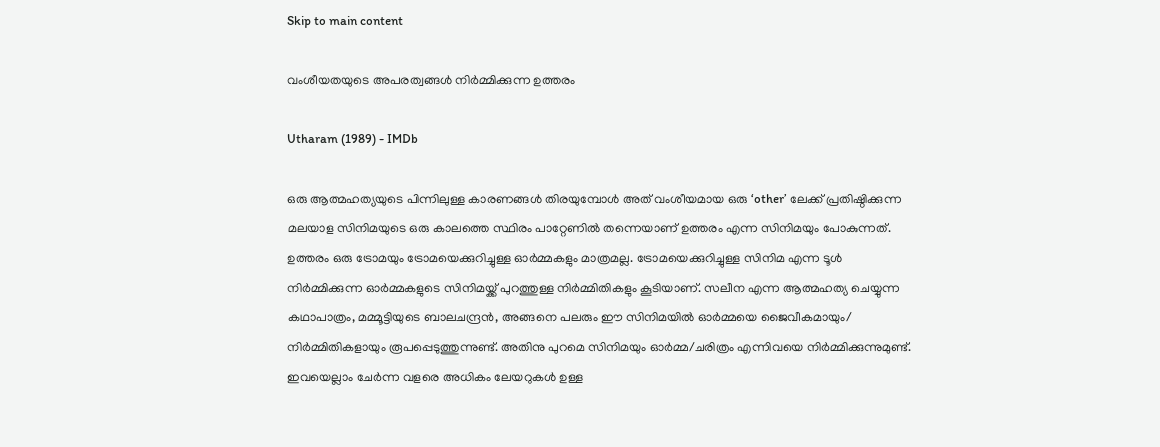Skip to main content

വംശീയതയുടെ അപരത്വങ്ങള്‍ നിര്‍മ്മിക്കുന്ന ഉത്തരം

Utharam (1989) - IMDb

ഒരു ആത്മഹത്യയുടെ പിന്നിലുള്ള കാരണങ്ങള്‍ തിരയുമ്പോള്‍ അത് വംശീയമായ ഒരു ‘other’ ലേക്ക് പ്രതിഷ്ഠിക്കുന്ന മലയാള സിനിമയുടെ ഒരു കാലത്തെ സ്ഥിരം പാറ്റേണില്‍ തന്നെയാണ് ഉത്തരം എന്ന സിനിമയും പോകുന്നത്. ഉത്തരം ഒരു ട്രോമയും ട്രോമയെക്കുറിച്ചുള്ള ഓര്‍മ്മകളും മാത്രമല്ല. ട്രോമയെക്കുറിച്ചുള്ള സിനിമ എന്ന ടൂള്‍ നിര്‍മ്മിക്കുന്ന ഓര്‍മ്മകളുടെ സിനിമയ്ക്ക് പുറത്തുള്ള നിര്‍മ്മിതികളും കൂടിയാണ്. സലീന എന്ന ആത്മഹത്യ ചെയ്യുന്ന കഥാപാത്രം, മമ്മൂട്ടിയുടെ ബാലചന്ദ്രന്‍, അങ്ങനെ പലരും ഈ സിനിമയില്‍ ഓര്‍മ്മയെ ജൈവീകമായും/ നിര്‍മ്മിതികളായും രൂപപ്പെടുത്തുന്നുണ്ട്. അതിനു പുറമെ സിനിമയും ഓര്‍മ്മ/ചരിത്രം എന്നിവയെ നിര്‍മ്മിക്കുന്നുമുണ്ട്. ഇവയെല്ലാം ചേര്‍ന്ന വളരെ അധികം ലേയറുകള്‍ ഉള്ള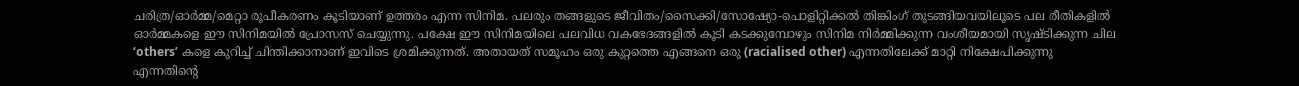ചരിത്ര/ഓര്‍മ്മ/മെറ്റാ രൂപീകരണം കൂടിയാണ് ഉത്തരം എന്ന സിനിമ. പലരും തങ്ങളുടെ ജീവിതം/സൈക്കി/സോഷ്യോ-പൊളിറ്റിക്കല്‍ തിങ്കിംഗ് തുടങ്ങിയവയിലൂടെ പല രീതികളില്‍ ഓര്‍മ്മകളെ ഈ സിനിമയില്‍ പ്രോസസ് ചെയ്യുന്നു. പക്ഷേ ഈ സിനിമയിലെ പലവിധ വകഭേദങ്ങളില്‍ കൂടി കടക്കുമ്പോഴും സിനിമ നിര്‍മ്മിക്കുന്ന വംശീയമായി സൃഷ്ടിക്കുന്ന ചില ‘others’ കളെ കുറിച്ച് ചിന്തിക്കാനാണ് ഇവിടെ ശ്രമിക്കുന്നത്. അതായത് സമൂഹം ഒരു കുറ്റത്തെ എങ്ങനെ ഒരു (racialised other) എന്നതിലേക്ക് മാറ്റി നിക്ഷേപിക്കുന്നു എന്നതിന്റെ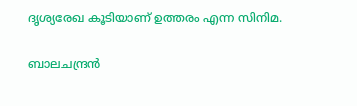ദൃശ്യരേഖ കൂടിയാണ് ഉത്തരം എന്ന സിനിമ.

ബാലചന്ദ്രന്‍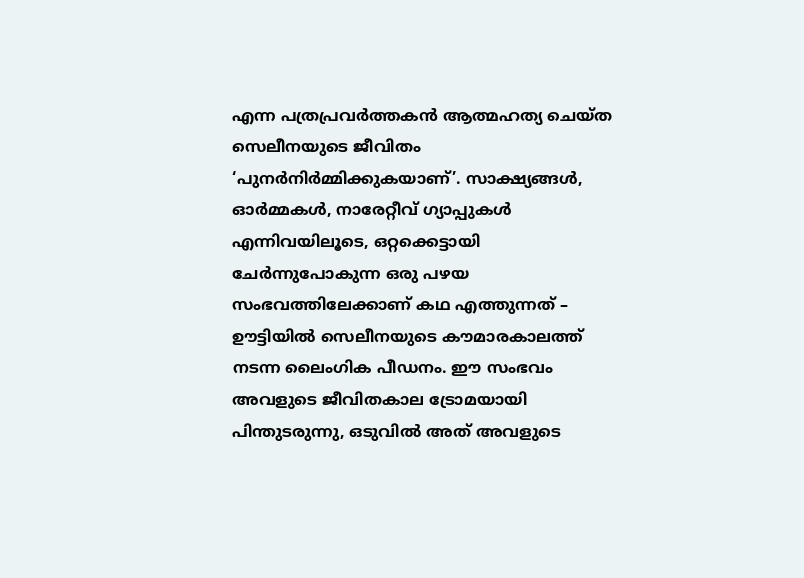എന്ന പത്രപ്രവര്‍ത്തകന്‍ ആത്മഹത്യ ചെയ്ത സെലീനയുടെ ജീവിതം ‘പുനര്‍നിര്‍മ്മിക്കുകയാണ്’. സാക്ഷ്യങ്ങള്‍, ഓര്‍മ്മകള്‍, നാരേറ്റീവ് ഗ്യാപ്പുകള്‍ എന്നിവയിലൂടെ, ഒറ്റക്കെട്ടായി ചേര്‍ന്നുപോകുന്ന ഒരു പഴയ സംഭവത്തിലേക്കാണ് കഥ എത്തുന്നത് – ഊട്ടിയില്‍ സെലീനയുടെ കൗമാരകാലത്ത് നടന്ന ലൈംഗിക പീഡനം. ഈ സംഭവം അവളുടെ ജീവിതകാല ട്രോമയായി പിന്തുടരുന്നു, ഒടുവില്‍ അത് അവളുടെ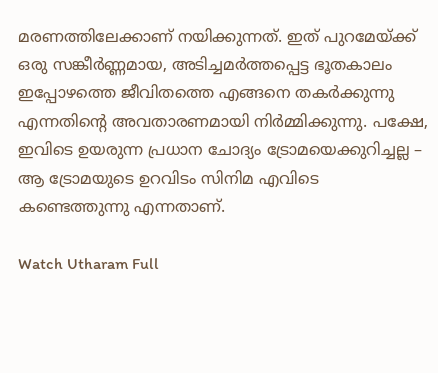മരണത്തിലേക്കാണ് നയിക്കുന്നത്. ഇത് പുറമേയ്ക്ക് ഒരു സങ്കീര്‍ണ്ണമായ, അടിച്ചമര്‍ത്തപ്പെട്ട ഭൂതകാലം ഇപ്പോഴത്തെ ജീവിതത്തെ എങ്ങനെ തകര്‍ക്കുന്നു എന്നതിന്റെ അവതാരണമായി നിര്‍മ്മിക്കുന്നു. പക്ഷേ, ഇവിടെ ഉയരുന്ന പ്രധാന ചോദ്യം ട്രോമയെക്കുറിച്ചല്ല – ആ ട്രോമയുടെ ഉറവിടം സിനിമ എവിടെ കണ്ടെത്തുന്നു എന്നതാണ്.

Watch Utharam Full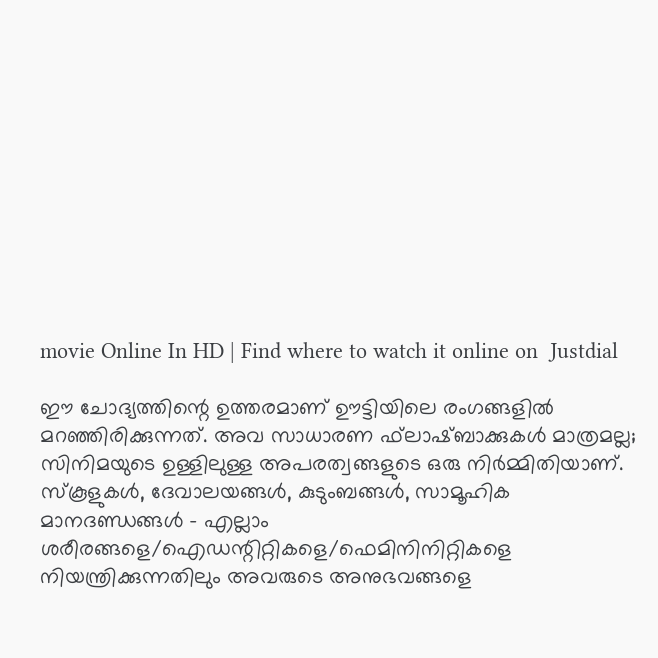movie Online In HD | Find where to watch it online on  Justdial

ഈ ചോദ്യത്തിന്റെ ഉത്തരമാണ് ഊട്ടിയിലെ രംഗങ്ങളില്‍ മറഞ്ഞിരിക്കുന്നത്. അവ സാധാരണ ഫ്‌ലാഷ്ബാക്കുകള്‍ മാത്രമല്ല; സിനിമയുടെ ഉള്ളിലുള്ള അപരത്വങ്ങളുടെ ഒരു നിര്‍മ്മിതിയാണ്. സ്‌കൂളുകള്‍, ദേവാലയങ്ങള്‍, കുടുംബങ്ങള്‍, സാമൂഹിക മാനദണ്ഡങ്ങള്‍ – എല്ലാം ശരീരങ്ങളെ/ഐഡന്റിറ്റികളെ/ഫെമിനിനിറ്റികളെ നിയന്ത്രിക്കുന്നതിലും അവരുടെ അനുഭവങ്ങളെ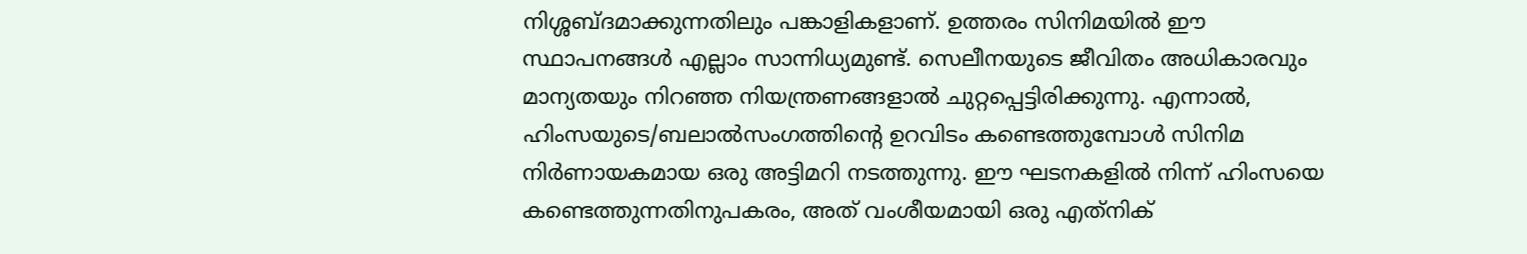നിശ്ശബ്ദമാക്കുന്നതിലും പങ്കാളികളാണ്. ഉത്തരം സിനിമയില്‍ ഈ സ്ഥാപനങ്ങള്‍ എല്ലാം സാന്നിധ്യമുണ്ട്. സെലീനയുടെ ജീവിതം അധികാരവും മാന്യതയും നിറഞ്ഞ നിയന്ത്രണങ്ങളാല്‍ ചുറ്റപ്പെട്ടിരിക്കുന്നു. എന്നാല്‍, ഹിംസയുടെ/ബലാല്‍സംഗത്തിന്റെ ഉറവിടം കണ്ടെത്തുമ്പോള്‍ സിനിമ നിര്‍ണായകമായ ഒരു അട്ടിമറി നടത്തുന്നു. ഈ ഘടനകളില്‍ നിന്ന് ഹിംസയെ കണ്ടെത്തുന്നതിനുപകരം, അത് വംശീയമായി ഒരു എത്‌നിക്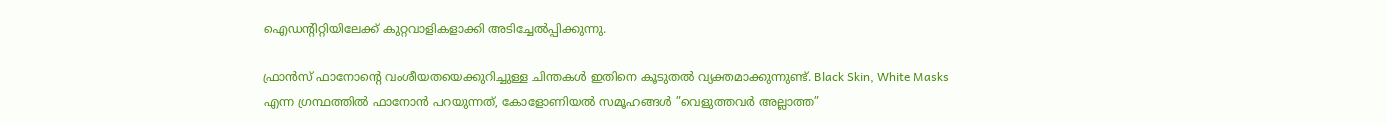ഐഡന്റിറ്റിയിലേക്ക് കുറ്റവാളികളാക്കി അടിച്ചേല്‍പ്പിക്കുന്നു.

ഫ്രാന്‍സ് ഫാനോന്റെ വംശീയതയെക്കുറിച്ചുള്ള ചിന്തകള്‍ ഇതിനെ കൂടുതല്‍ വ്യക്തമാക്കുന്നുണ്ട്. Black Skin, White Masks എന്ന ഗ്രന്ഥത്തില്‍ ഫാനോന്‍ പറയുന്നത്, കോളോണിയല്‍ സമൂഹങ്ങള്‍ ”വെളുത്തവര്‍ അല്ലാത്ത”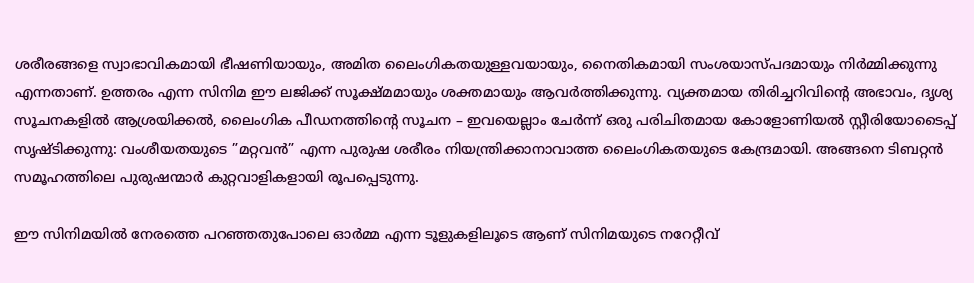ശരീരങ്ങളെ സ്വാഭാവികമായി ഭീഷണിയായും, അമിത ലൈംഗികതയുള്ളവയായും, നൈതികമായി സംശയാസ്പദമായും നിര്‍മ്മിക്കുന്നു എന്നതാണ്. ഉത്തരം എന്ന സിനിമ ഈ ലജിക്ക് സൂക്ഷ്മമായും ശക്തമായും ആവര്‍ത്തിക്കുന്നു. വ്യക്തമായ തിരിച്ചറിവിന്റെ അഭാവം, ദൃശ്യ സൂചനകളില്‍ ആശ്രയിക്കല്‍, ലൈംഗിക പീഡനത്തിന്റെ സൂചന – ഇവയെല്ലാം ചേര്‍ന്ന് ഒരു പരിചിതമായ കോളോണിയല്‍ സ്റ്റീരിയോടൈപ്പ് സൃഷ്ടിക്കുന്നു: വംശീയതയുടെ ”മറ്റവന്‍” എന്ന പുരുഷ ശരീരം നിയന്ത്രിക്കാനാവാത്ത ലൈംഗികതയുടെ കേന്ദ്രമായി. അങ്ങനെ ടിബറ്റന്‍ സമൂഹത്തിലെ പുരുഷന്മാര്‍ കുറ്റവാളികളായി രൂപപ്പെടുന്നു.

ഈ സിനിമയില്‍ നേരത്തെ പറഞ്ഞതുപോലെ ഓര്‍മ്മ എന്ന ടൂളുകളിലൂടെ ആണ് സിനിമയുടെ നറേറ്റീവ്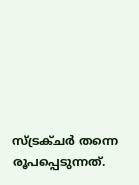സ്ട്രക്ചര്‍ തന്നെ രൂപപ്പെടുന്നത്.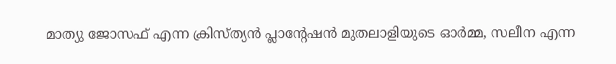മാത്യു ജോസഫ് എന്ന ക്രിസ്ത്യന്‍ പ്ലാന്റേഷന്‍ മുതലാളിയുടെ ഓര്‍മ്മ, സലീന എന്ന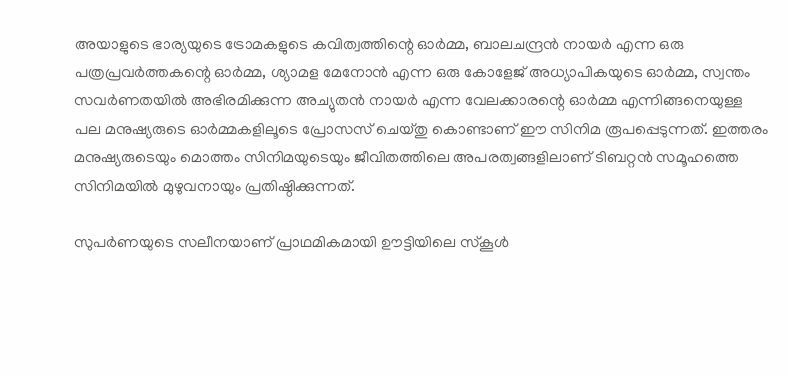അയാളുടെ ഭാര്യയുടെ ട്രോമകളുടെ കവിത്വത്തിന്റെ ഓര്‍മ്മ, ബാലചന്ദ്രന്‍ നായര്‍ എന്ന ഒരു പത്രപ്രവര്‍ത്തകന്റെ ഓര്‍മ്മ, ശ്യാമള മേനോന്‍ എന്ന ഒരു കോളേജ് അധ്യാപികയുടെ ഓര്‍മ്മ, സ്വന്തം സവര്‍ണതയില്‍ അഭിരമിക്കുന്ന അച്യുതന്‍ നായര്‍ എന്ന വേലക്കാരന്റെ ഓര്‍മ്മ എന്നിങ്ങനെയുള്ള പല മനുഷ്യരുടെ ഓര്‍മ്മകളിലൂടെ പ്രോസസ് ചെയ്തു കൊണ്ടാണ് ഈ സിനിമ രൂപപ്പെടുന്നത്. ഇത്തരം മനുഷ്യരുടെയും മൊത്തം സിനിമയുടെയും ജീവിതത്തിലെ അപരത്വങ്ങളിലാണ് ടിബറ്റന്‍ സമൂഹത്തെ സിനിമയില്‍ മുഴുവനായും പ്രതിഷ്ഠിക്കുന്നത്.

സുപര്‍ണയുടെ സലീനയാണ് പ്രാഥമികമായി ഊട്ടിയിലെ സ്‌കൂള്‍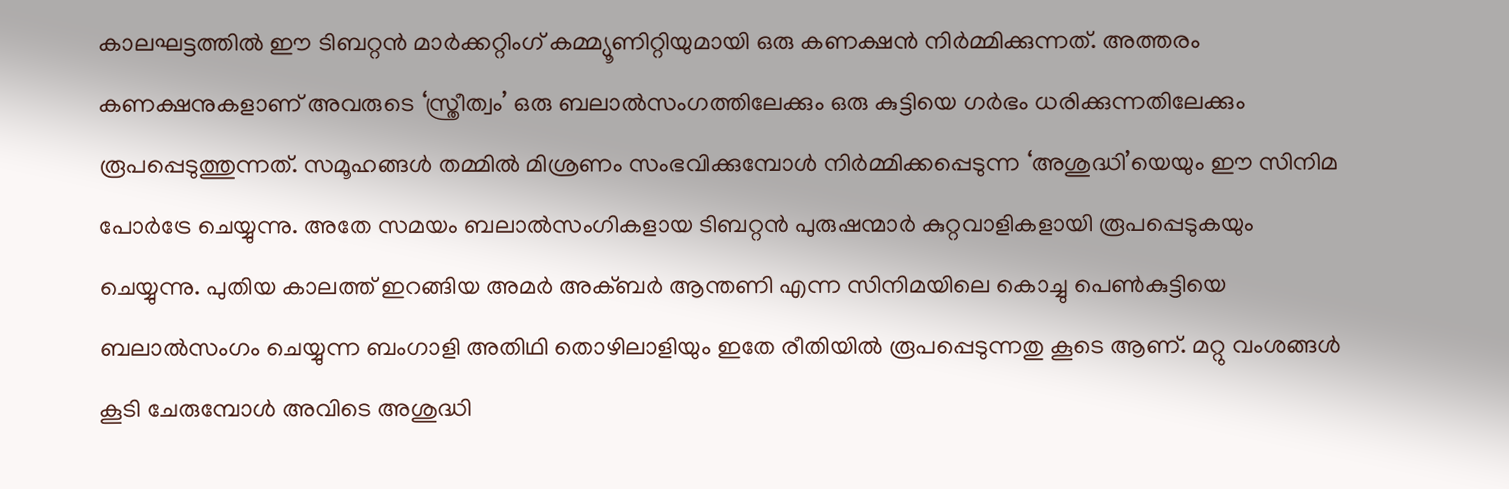കാലഘട്ടത്തില്‍ ഈ ടിബറ്റന്‍ മാര്‍ക്കറ്റിംഗ് കമ്മ്യൂണിറ്റിയുമായി ഒരു കണക്ഷന്‍ നിര്‍മ്മിക്കുന്നത്. അത്തരം കണക്ഷനുകളാണ് അവരുടെ ‘സ്ത്രീത്വം’ ഒരു ബലാല്‍സംഗത്തിലേക്കും ഒരു കുട്ടിയെ ഗര്‍ഭം ധരിക്കുന്നതിലേക്കും രൂപപ്പെടുത്തുന്നത്. സമൂഹങ്ങള്‍ തമ്മില്‍ മിശ്രണം സംഭവിക്കുമ്പോള്‍ നിര്‍മ്മിക്കപ്പെടുന്ന ‘അശുദ്ധി’യെയും ഈ സിനിമ പോര്‍ട്രേ ചെയ്യുന്നു. അതേ സമയം ബലാല്‍സംഗികളായ ടിബറ്റന്‍ പുരുഷന്മാര്‍ കുറ്റവാളികളായി രൂപപ്പെടുകയും ചെയ്യുന്നു. പുതിയ കാലത്ത് ഇറങ്ങിയ അമര്‍ അക്ബര്‍ ആന്തണി എന്ന സിനിമയിലെ കൊച്ചു പെണ്‍കുട്ടിയെ ബലാല്‍സംഗം ചെയ്യുന്ന ബംഗാളി അതിഥി തൊഴിലാളിയും ഇതേ രീതിയില്‍ രൂപപ്പെടുന്നതു കൂടെ ആണ്. മറ്റു വംശങ്ങള്‍ കൂടി ചേരുമ്പോള്‍ അവിടെ അശുദ്ധി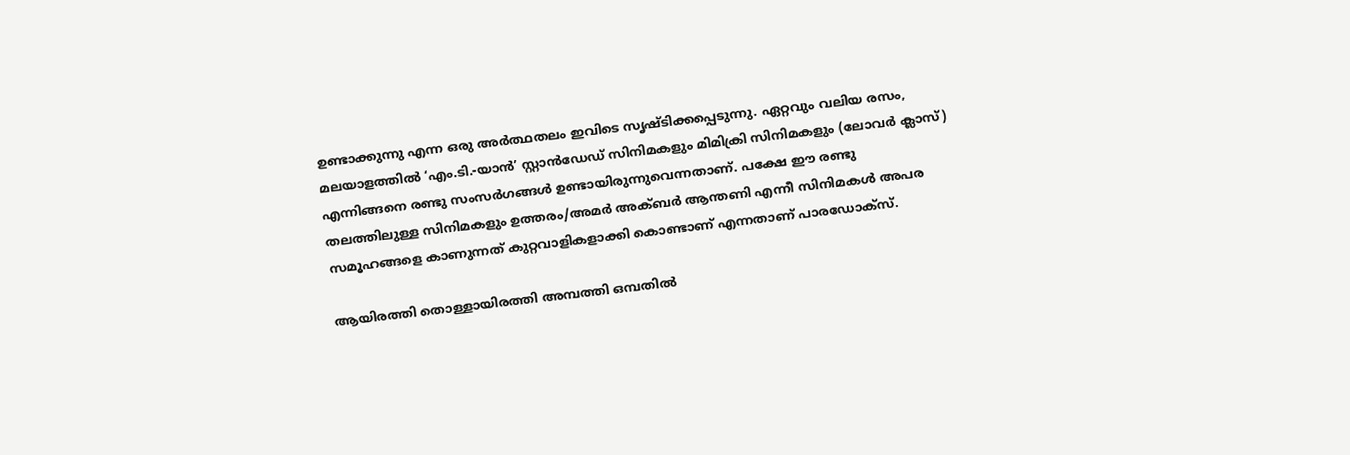ഉണ്ടാക്കുന്നു എന്ന ഒരു അര്‍ത്ഥതലം ഇവിടെ സൃഷ്ടിക്കപ്പെടുന്നു. ഏറ്റവും വലിയ രസം, മലയാളത്തില്‍ ‘എം.ടി.-യാന്‍’ സ്റ്റാന്‍ഡേഡ് സിനിമകളും മിമിക്രി സിനിമകളും (ലോവര്‍ ക്ലാസ്) എന്നിങ്ങനെ രണ്ടു സംസര്‍ഗങ്ങള്‍ ഉണ്ടായിരുന്നുവെന്നതാണ്. പക്ഷേ ഈ രണ്ടു തലത്തിലുള്ള സിനിമകളും ഉത്തരം/അമര്‍ അക്ബര്‍ ആന്തണി എന്നീ സിനിമകള്‍ അപര സമൂഹങ്ങളെ കാണുന്നത് കുറ്റവാളികളാക്കി കൊണ്ടാണ് എന്നതാണ് പാരഡോക്‌സ്.

ആയിരത്തി തൊള്ളായിരത്തി അമ്പത്തി ഒമ്പതില്‍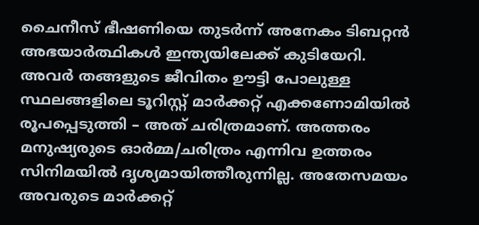ചൈനീസ് ഭീഷണിയെ തുടര്‍ന്ന് അനേകം ടിബറ്റന്‍ അഭയാര്‍ത്ഥികള്‍ ഇന്ത്യയിലേക്ക് കുടിയേറി. അവര്‍ തങ്ങളുടെ ജീവിതം ഊട്ടി പോലുള്ള സ്ഥലങ്ങളിലെ ടൂറിസ്റ്റ് മാര്‍ക്കറ്റ് എക്കണോമിയില്‍ രൂപപ്പെടുത്തി – അത് ചരിത്രമാണ്. അത്തരം മനുഷ്യരുടെ ഓര്‍മ്മ/ചരിത്രം എന്നിവ ഉത്തരം സിനിമയില്‍ ദൃശ്യമായിത്തീരുന്നില്ല. അതേസമയം അവരുടെ മാര്‍ക്കറ്റ്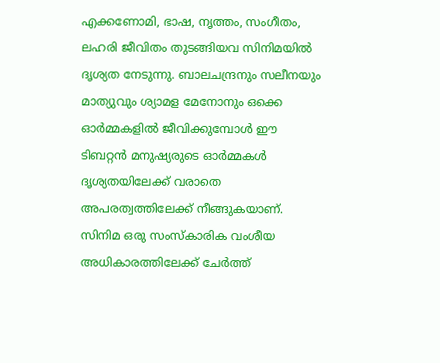എക്കണോമി, ഭാഷ, നൃത്തം, സംഗീതം, ലഹരി ജീവിതം തുടങ്ങിയവ സിനിമയില്‍ ദൃശ്യത നേടുന്നു. ബാലചന്ദ്രനും സലീനയും മാത്യുവും ശ്യാമള മേനോനും ഒക്കെ ഓര്‍മ്മകളില്‍ ജീവിക്കുമ്പോള്‍ ഈ ടിബറ്റന്‍ മനുഷ്യരുടെ ഓര്‍മ്മകള്‍ ദൃശ്യതയിലേക്ക് വരാതെ അപരത്വത്തിലേക്ക് നീങ്ങുകയാണ്. സിനിമ ഒരു സംസ്‌കാരിക വംശീയ അധികാരത്തിലേക്ക് ചേര്‍ത്ത്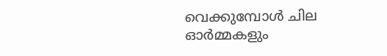വെക്കുമ്പോള്‍ ചില ഓര്‍മ്മകളും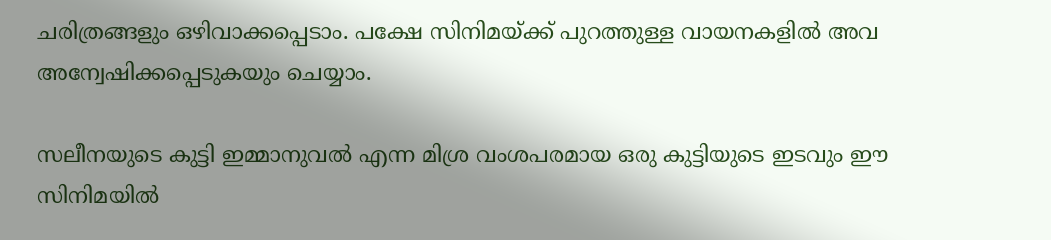ചരിത്രങ്ങളും ഒഴിവാക്കപ്പെടാം. പക്ഷേ സിനിമയ്ക്ക് പുറത്തുള്ള വായനകളില്‍ അവ അന്വേഷിക്കപ്പെടുകയും ചെയ്യാം.

സലീനയുടെ കുട്ടി ഇമ്മാനുവല്‍ എന്ന മിശ്ര വംശപരമായ ഒരു കുട്ടിയുടെ ഇടവും ഈ സിനിമയില്‍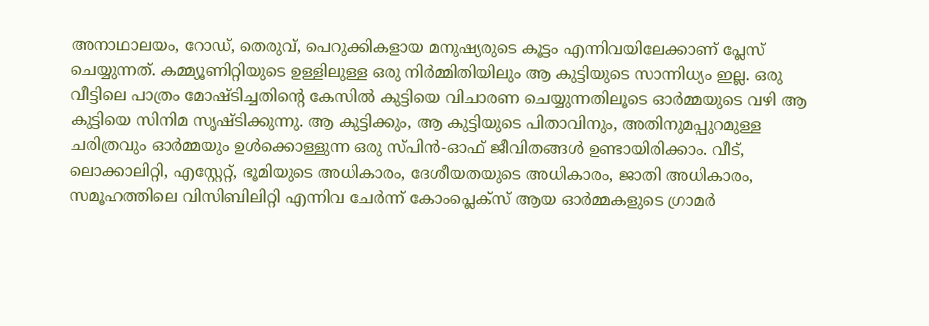അനാഥാലയം, റോഡ്, തെരുവ്, പെറുക്കികളായ മനുഷ്യരുടെ കൂട്ടം എന്നിവയിലേക്കാണ് പ്ലേസ് ചെയ്യുന്നത്. കമ്മ്യൂണിറ്റിയുടെ ഉള്ളിലുള്ള ഒരു നിര്‍മ്മിതിയിലും ആ കുട്ടിയുടെ സാന്നിധ്യം ഇല്ല. ഒരു വീട്ടിലെ പാത്രം മോഷ്ടിച്ചതിന്റെ കേസില്‍ കുട്ടിയെ വിചാരണ ചെയ്യുന്നതിലൂടെ ഓര്‍മ്മയുടെ വഴി ആ കുട്ടിയെ സിനിമ സൃഷ്ടിക്കുന്നു. ആ കുട്ടിക്കും, ആ കുട്ടിയുടെ പിതാവിനും, അതിനുമപ്പുറമുള്ള ചരിത്രവും ഓര്‍മ്മയും ഉള്‍ക്കൊള്ളുന്ന ഒരു സ്പിന്‍-ഓഫ് ജീവിതങ്ങള്‍ ഉണ്ടായിരിക്കാം. വീട്, ലൊക്കാലിറ്റി, എസ്റ്റേറ്റ്, ഭൂമിയുടെ അധികാരം, ദേശീയതയുടെ അധികാരം, ജാതി അധികാരം, സമൂഹത്തിലെ വിസിബിലിറ്റി എന്നിവ ചേര്‍ന്ന് കോംപ്ലെക്‌സ് ആയ ഓര്‍മ്മകളുടെ ഗ്രാമര്‍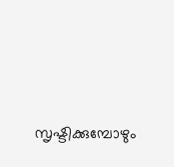സൃഷ്ടിക്കുമ്പോഴും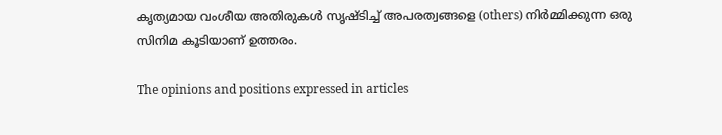കൃത്യമായ വംശീയ അതിരുകള്‍ സൃഷ്ടിച്ച് അപരത്വങ്ങളെ (others) നിര്‍മ്മിക്കുന്ന ഒരു സിനിമ കൂടിയാണ് ഉത്തരം.

The opinions and positions expressed in articles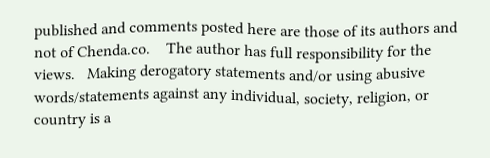published and comments posted here are those of its authors and not of Chenda.co.    The author has full responsibility for the views.   Making derogatory statements and/or using abusive words/statements against any individual, society, religion, or country is a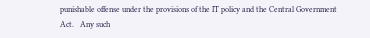punishable offense under the provisions of the IT policy and the Central Government Act.   Any such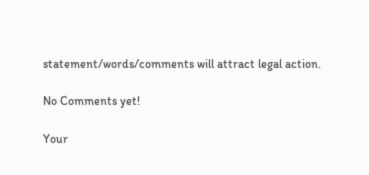statement/words/comments will attract legal action.

No Comments yet!

Your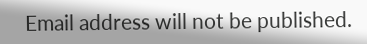Email address will not be published.